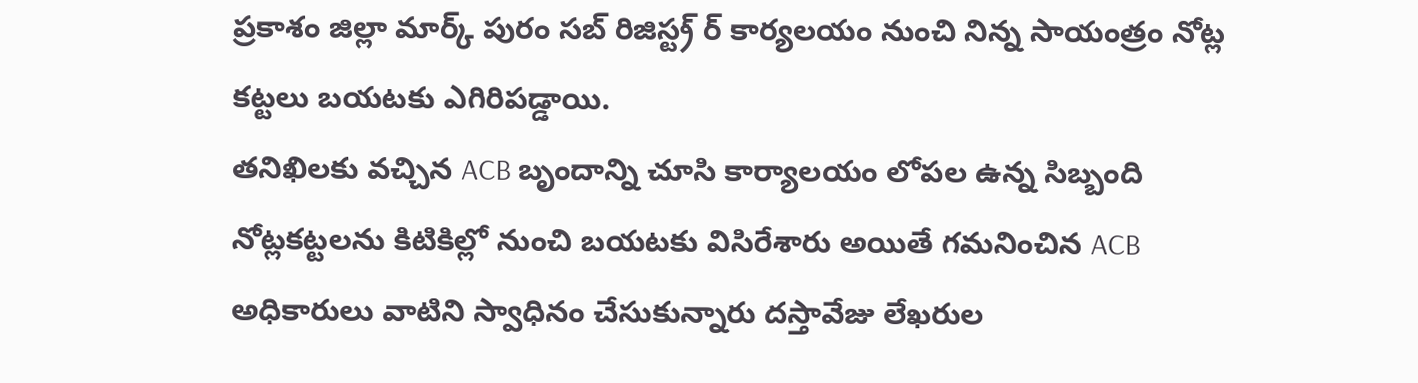ప్రకాశం జిల్లా మార్క్ పురం సబ్ రిజిస్ట్ర్ ర్ కార్యలయం నుంచి నిన్న సాయంత్రం నోట్ల కట్టలు బయటకు ఎగిరిపడ్డాయి.
తనిఖిలకు వచ్చిన ACB బృందాన్ని చూసి కార్యాలయం లోపల ఉన్న సిబ్బంది నోట్లకట్టలను కిటికిల్లో నుంచి బయటకు విసిరేశారు అయితే గమనించిన ACB అధికారులు వాటిని స్వాధినం చేసుకున్నారు దస్తావేజు లేఖరుల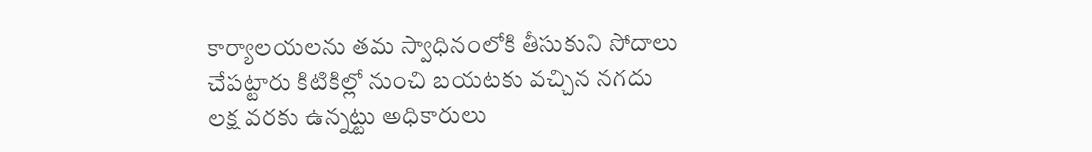కార్యాలయలను తమ స్వాధినంలోకి తీసుకుని సోదాలు చేపట్టారు కిటికిల్లో నుంచి బయటకు వచ్చిన నగదు లక్ష వరకు ఉన్నట్టు అధికారులు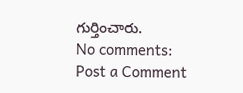గుర్తించారు.
No comments:
Post a Comment